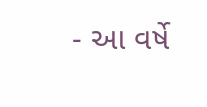- આ વર્ષે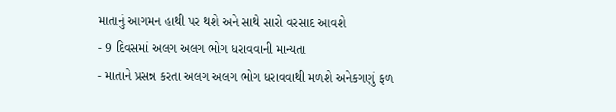માતાનું આગમન હાથી પર થશે અને સાથે સારો વરસાદ આવશે
- 9 દિવસમાં અલગ અલગ ભોગ ધરાવવાની માન્યતા
- માતાને પ્રસન્ન કરતા અલગ અલગ ભોગ ધરાવવાથી મળશે અનેકગણું ફળ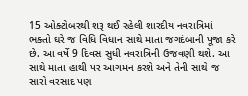15 ઓક્ટોબરથી શરૂ થઈ રહેલી શારદીય નવરાત્રિમાં ભક્તો ઘરે જ વિધિ વિધાન સાથે માતા જગદંબાની પૂજા કરે છે. આ વર્ષે 9 દિવસ સુધી નવરાત્રિની ઉજવણી થશે. આ સાથે માતા હાથી પર આગમન કરશે અને તેની સાથે જ સારો વરસાદ પણ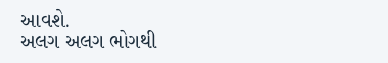આવશે.
અલગ અલગ ભોગથી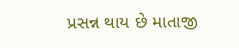પ્રસન્ન થાય છે માતાજી